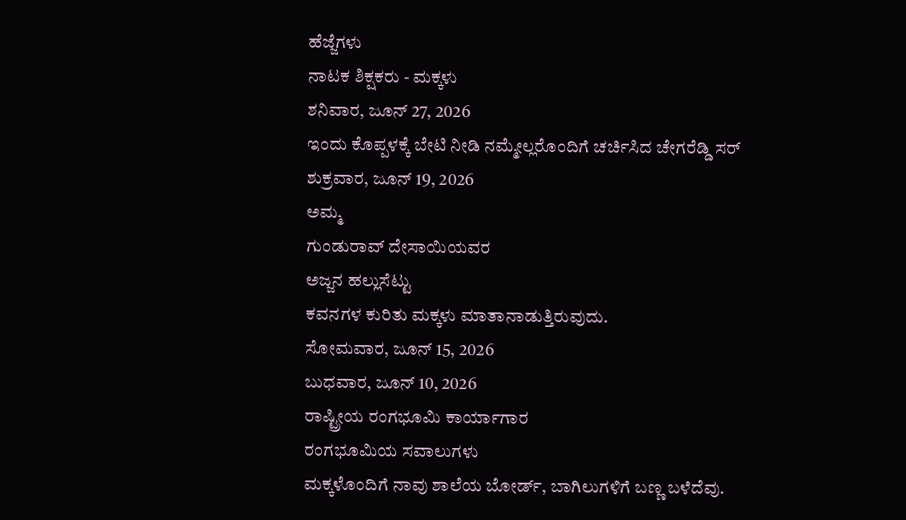ಹೆಜ್ಜೆಗಳು
ನಾಟಕ ಶಿಕ್ಷಕರು - ಮಕ್ಕಳು
ಶನಿವಾರ, ಜೂನ್ 27, 2026
ಇಂದು ಕೊಪ್ಪಳಕ್ಕೆ ಬೇಟಿ ನೀಡಿ ನಮ್ಮೇಲ್ಲರೊಂದಿಗೆ ಚರ್ಚಿಸಿದ ಚೇಗರೆಡ್ಡಿ ಸರ್
ಶುಕ್ರವಾರ, ಜೂನ್ 19, 2026
ಅಮ್ಮ
ಗುಂಡುರಾವ್ ದೇಸಾಯಿಯವರ
ಅಜ್ಜನ ಹಲ್ಲುಸೆಟ್ಟು
ಕವನಗಳ ಕುರಿತು ಮಕ್ಕಳು ಮಾತಾನಾಡುತ್ತಿರುವುದು.
ಸೋಮವಾರ, ಜೂನ್ 15, 2026
ಬುಧವಾರ, ಜೂನ್ 10, 2026
ರಾಷ್ಟ್ರೀಯ ರಂಗಭೂಮಿ ಕಾರ್ಯಾಗಾರ
ರಂಗಭೂಮಿಯ ಸವಾಲುಗಳು
ಮಕ್ಕಳೊಂದಿಗೆ ನಾವು ಶಾಲೆಯ ಬೋರ್ಡ್, ಬಾಗಿಲುಗಳಿಗೆ ಬಣ್ಣ ಬಳೆದೆವು.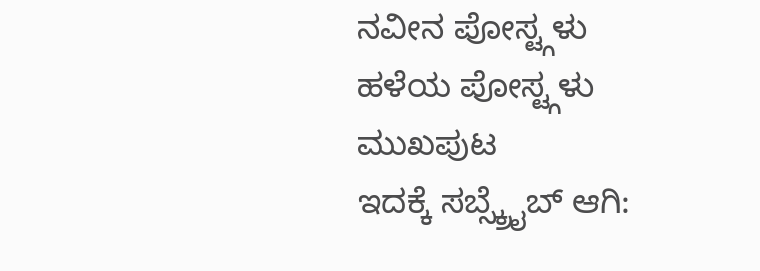ನವೀನ ಪೋಸ್ಟ್ಗಳು
ಹಳೆಯ ಪೋಸ್ಟ್ಗಳು
ಮುಖಪುಟ
ಇದಕ್ಕೆ ಸಬ್ಸ್ಕ್ರೈಬ್ ಆಗಿ: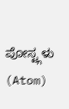ಪೋಸ್ಟ್ಗಳು (Atom)